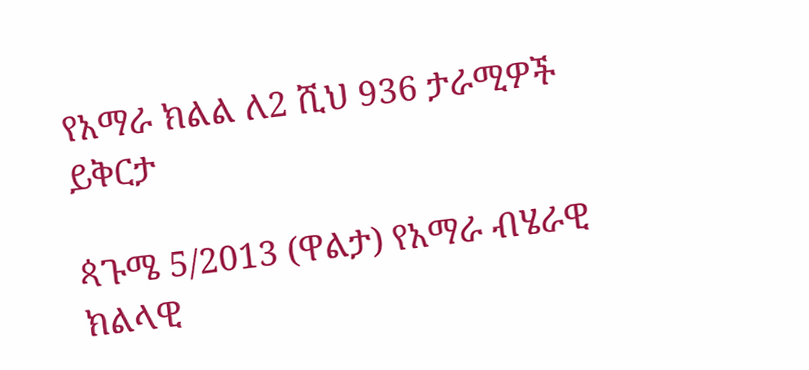የአማራ ክልል ለ2 ሺህ 936 ታራሚዎች ይቅርታ

ጳጉሜ 5/2013 (ዋልታ) የአማራ ብሄራዊ ክልላዊ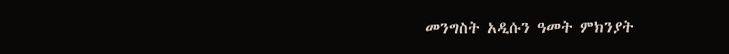መንግስት አዲሱን ዓመት ምክንያት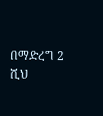በማድረግ 2 ሺህ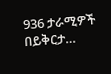936 ታራሚዎች በይቅርታ…